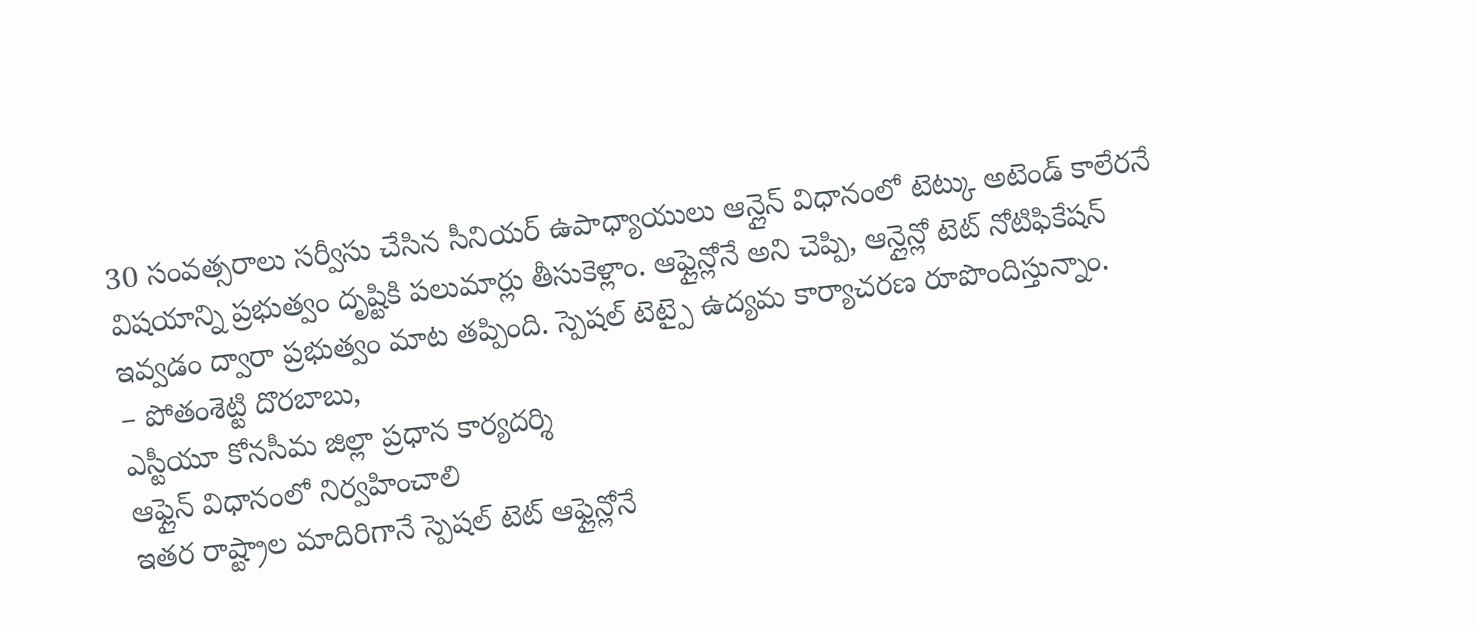30 సంవత్సరాలు సర్వీసు చేసిన సీనియర్ ఉపాధ్యాయులు ఆన్లైన్ విధానంలో టెట్కు అటెండ్ కాలేరనే విషయాన్ని ప్రభుత్వం దృష్టికి పలుమార్లు తీసుకెళ్లాం. ఆఫ్లైన్లోనే అని చెప్పి, ఆన్లైన్లో టెట్ నోటిఫికేషన్ ఇవ్వడం ద్వారా ప్రభుత్వం మాట తప్పింది. స్పెషల్ టెట్పై ఉద్యమ కార్యాచరణ రూపొందిస్తున్నాం.
– పోతంశెట్టి దొరబాబు,
ఎస్టీయూ కోనసీమ జిల్లా ప్రధాన కార్యదర్శి
ఆఫ్లైన్ విధానంలో నిర్వహించాలి
ఇతర రాష్ట్రాల మాదిరిగానే స్పెషల్ టెట్ ఆఫ్లైన్లోనే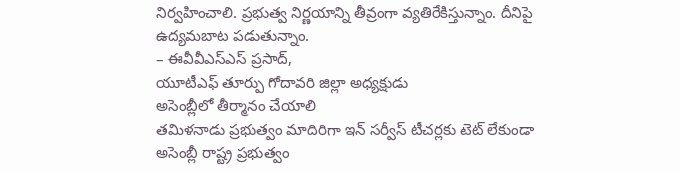నిర్వహించాలి. ప్రభుత్వ నిర్ణయాన్ని తీవ్రంగా వ్యతిరేకిస్తున్నాం. దీనిపై ఉద్యమబాట పడుతున్నాం.
– ఈవీవీఎస్ఎస్ ప్రసాద్,
యూటీఎఫ్ తూర్పు గోదావరి జిల్లా అధ్యక్షుడు
అసెంబ్లీలో తీర్మానం చేయాలి
తమిళనాడు ప్రభుత్వం మాదిరిగా ఇన్ సర్వీస్ టీచర్లకు టెట్ లేకుండా అసెంబ్లీ రాష్ట్ర ప్రభుత్వం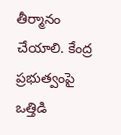తీర్మానం చేయాలి. కేంద్ర ప్రభుత్వంపై ఒత్తిడి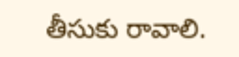తీసుకు రావాలి.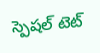స్పెషల్ టెట్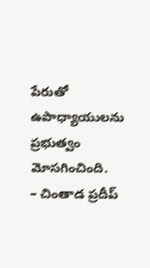పేరుతో ఉపాధ్యాయులను ప్రభుత్వం మోసగించింది.
– చింతాడ ప్రదీప్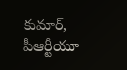కుమార్, పీఆర్టీయూ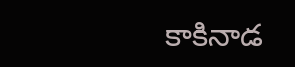కాకినాడ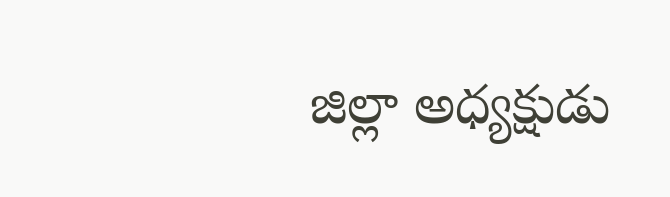జిల్లా అధ్యక్షుడు